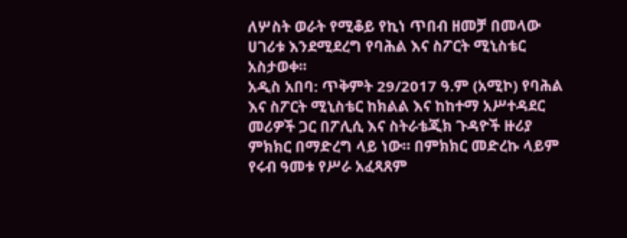ለሦስት ወራት የሚቆይ የኪነ ጥበብ ዘመቻ በመላው ሀገሪቱ እንደሚደረግ የባሕል እና ስፖርት ሚኒስቴር አስታወቀ፡፡
አዲስ አበባ: ጥቅምት 29/2017 ዓ.ም (አሚኮ) የባሕል እና ስፖርት ሚኒስቴር ከክልል እና ከከተማ አሥተዳደር መሪዎች ጋር በፖሊሲ እና ስትራቴጂክ ጉዳዮች ዙሪያ ምክክር በማድረግ ላይ ነው። በምክክር መድረኩ ላይም የሩብ ዓመቱ የሥራ አፈጻጸም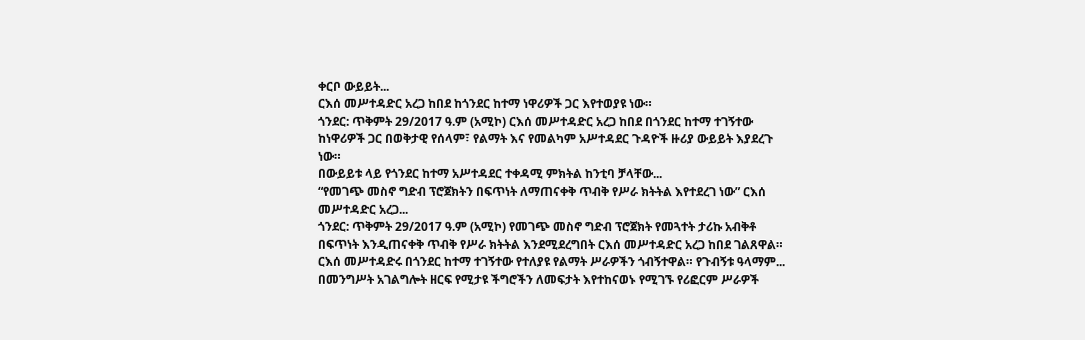ቀርቦ ውይይት...
ርእሰ መሥተዳድር አረጋ ከበደ ከጎንደር ከተማ ነዋሪዎች ጋር እየተወያዩ ነው።
ጎንደር: ጥቅምት 29/2017 ዓ.ም (አሚኮ) ርእሰ መሥተዳድር አረጋ ከበደ በጎንደር ከተማ ተገኝተው ከነዋሪዎች ጋር በወቅታዊ የሰላም፣ የልማት እና የመልካም አሥተዳደር ጉዳዮች ዙሪያ ውይይት እያደረጉ ነው።
በውይይቱ ላይ የጎንደር ከተማ አሥተዳደር ተቀዳሚ ምክትል ከንቲባ ቻላቸው...
“የመገጭ መስኖ ግድብ ፕሮጀክትን በፍጥነት ለማጠናቀቅ ጥብቅ የሥራ ክትትል እየተደረገ ነው” ርእሰ መሥተዳድር አረጋ...
ጎንደር: ጥቅምት 29/2017 ዓ.ም (አሚኮ) የመገጭ መስኖ ግድብ ፕሮጀክት የመጓተት ታሪኩ አብቅቶ በፍጥነት እንዲጠናቀቅ ጥብቅ የሥራ ክትትል እንደሚደረግበት ርእሰ መሥተዳድር አረጋ ከበደ ገልጸዋል።
ርእሰ መሥተዳድሩ በጎንደር ከተማ ተገኝተው የተለያዩ የልማት ሥራዎችን ጎብኝተዋል። የጉብኝቱ ዓላማም...
በመንግሥት አገልግሎት ዘርፍ የሚታዩ ችግሮችን ለመፍታት እየተከናወኑ የሚገኙ የሪፎርም ሥራዎች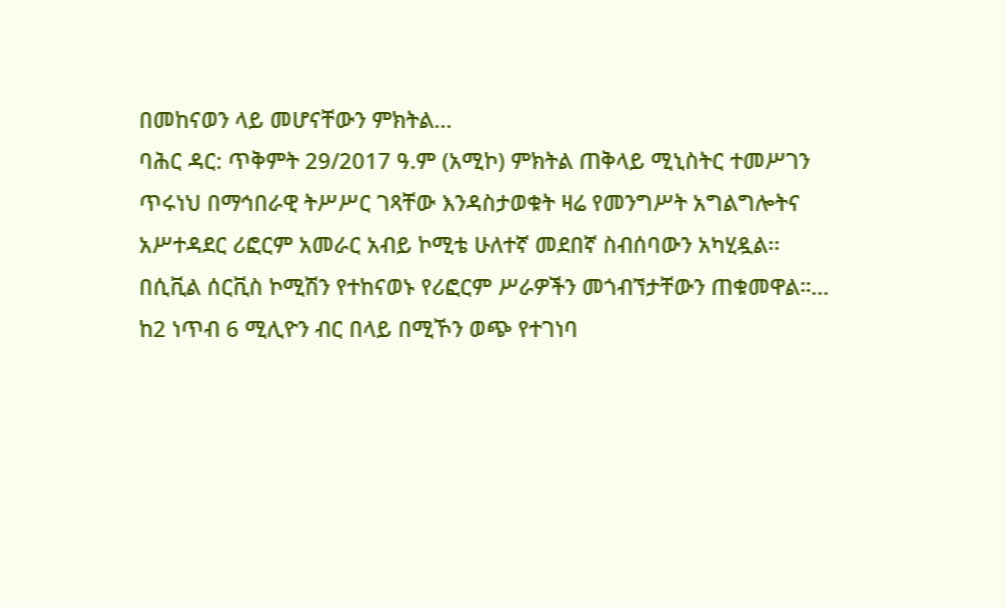በመከናወን ላይ መሆናቸውን ምክትል...
ባሕር ዳር: ጥቅምት 29/2017 ዓ.ም (አሚኮ) ምክትል ጠቅላይ ሚኒስትር ተመሥገን ጥሩነህ በማኅበራዊ ትሥሥር ገጻቸው እንዳስታወቁት ዛሬ የመንግሥት አግልግሎትና አሥተዳደር ሪፎርም አመራር አብይ ኮሚቴ ሁለተኛ መደበኛ ስብሰባውን አካሂዷል፡፡
በሲቪል ሰርቪስ ኮሚሽን የተከናወኑ የሪፎርም ሥራዎችን መጎብኘታቸውን ጠቁመዋል።...
ከ2 ነጥብ 6 ሚሊዮን ብር በላይ በሚኾን ወጭ የተገነባ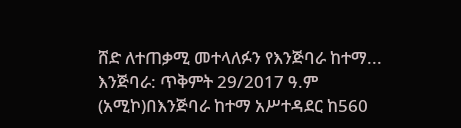ሸድ ለተጠቃሚ መተላለፉን የእንጅባራ ከተማ...
እንጅባራ: ጥቅምት 29/2017 ዓ.ም (አሚኮ)በእንጅባራ ከተማ አሥተዳደር ከ560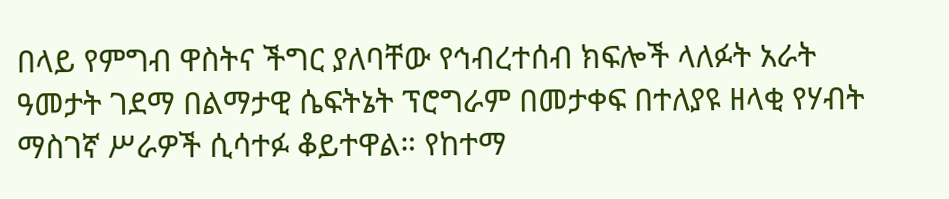በላይ የምግብ ዋስትና ችግር ያለባቸው የኅብረተሰብ ክፍሎች ላለፉት አራት ዓመታት ገደማ በልማታዊ ሴፍትኔት ፕሮግራም በመታቀፍ በተለያዩ ዘላቂ የሃብት ማስገኛ ሥራዎች ሲሳተፉ ቆይተዋል። የከተማ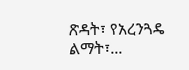ጽዳት፣ የአረንጓዴ ልማት፣...